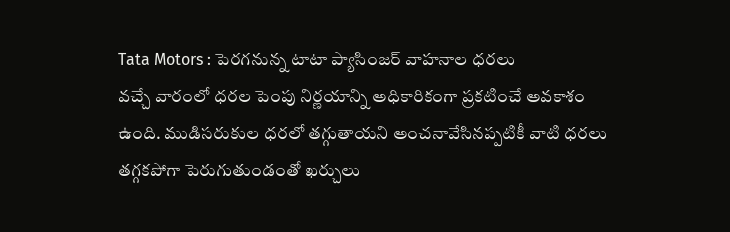Tata Motors : పెరగనున్న టాటా ప్యాసింజర్ వాహనాల ధరలు
వచ్చే వారంలో ధరల పెంపు నిర్ణయాన్ని అధికారికంగా ప్రకటించే అవకాశం ఉంది. ముడిసరుకుల ధరలో తగ్గుతాయని అంచనావేసినప్పటికీ వాటి ధరలు తగ్గకపోగా పెరుగుతుండంతో ఖర్చులు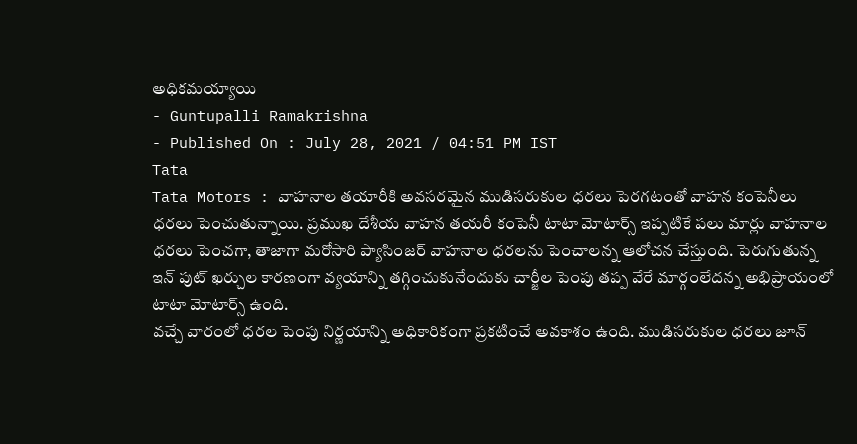అధికమయ్యాయి
- Guntupalli Ramakrishna
- Published On : July 28, 2021 / 04:51 PM IST
Tata
Tata Motors : వాహనాల తయారీకి అవసరమైన ముడిసరుకుల ధరలు పెరగటంతో వాహన కంపెనీలు ధరలు పెంచుతున్నాయి. ప్రముఖ దేశీయ వాహన తయరీ కంపెనీ టాటా మోటార్స్ ఇప్పటికే పలు మార్లు వాహనాల ధరలు పెంచగా, తాజాగా మరోసారి ప్యాసింజర్ వాహనాల ధరలను పెంచాలన్న ఆలోచన చేస్తుంది. పెరుగుతున్న ఇన్ పుట్ ఖర్చుల కారణంగా వ్యయాన్ని తగ్గించుకునేందుకు చార్జీల పెంపు తప్ప వేరే మార్గంలేదన్న అభిప్రాయంలో టాటా మోటార్స్ ఉంది.
వచ్చే వారంలో ధరల పెంపు నిర్ణయాన్ని అధికారికంగా ప్రకటించే అవకాశం ఉంది. ముడిసరుకుల ధరలు జూన్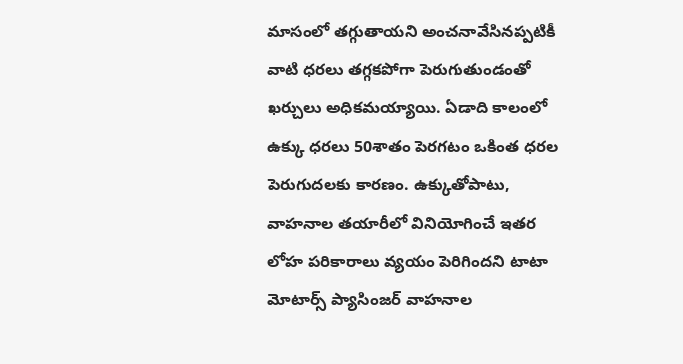మాసంలో తగ్గుతాయని అంచనావేసినప్పటికీ వాటి ధరలు తగ్గకపోగా పెరుగుతుండంతో ఖర్చులు అధికమయ్యాయి. ఏడాది కాలంలో ఉక్కు ధరలు 50శాతం పెరగటం ఒకింత ధరల పెరుగుదలకు కారణం. ఉక్కుతోపాటు, వాహనాల తయారీలో వినియోగించే ఇతర లోహ పరికారాలు వ్యయం పెరిగిందని టాటా మోటార్స్ ప్యాసింజర్ వాహనాల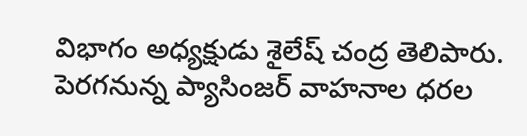విభాగం అధ్యక్షుడు శైలేష్ చంద్ర తెలిపారు. పెరగనున్న ప్యాసింజర్ వాహనాల ధరల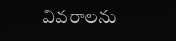వివరాలను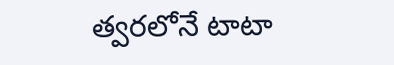త్వరలోనే టాటా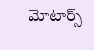మోటార్స్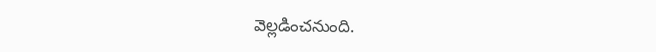వెల్లడించనుంది.